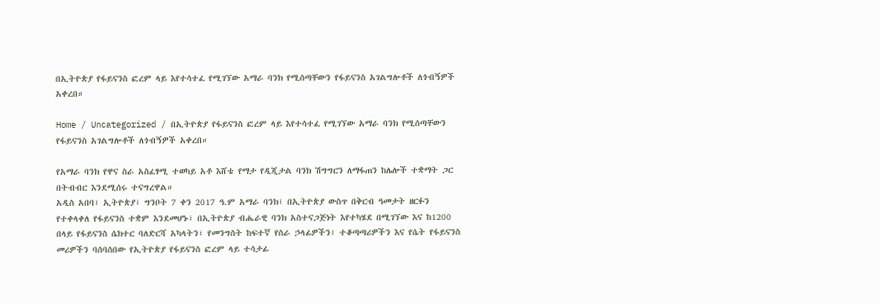በኢትዮጵያ የፋይናንስ ፎረም ላይ እየተሳተፈ የሚገኘው አማራ ባንክ የሚሰጣቸውን የፋይናንስ አገልግሎቶች ለጎብኝዎች አቀረበ።

Home / Uncategorized / በኢትዮጵያ የፋይናንስ ፎረም ላይ እየተሳተፈ የሚገኘው አማራ ባንክ የሚሰጣቸውን የፋይናንስ አገልግሎቶች ለጎብኝዎች አቀረበ።

የአማራ ባንክ የዋና ስራ አስፈፃሚ ተወካይ አቶ እሸቴ የማታ የዲጂታል ባንክ ሽግግርን ለማፋጠን ከሌሎች ተቋማት ጋር በትብብር እንደሚሰሩ ተናግረዋል።
አዲስ አበባ፣ ኢትዮጵያ፣ ግንቦት 7 ቀን 2017 ዓ.ም አማራ ባንክ፣ በኢትዮጵያ ውስጥ በቅርብ ዓመታት ዘርፉን የተቀላቀለ የፋይናንስ ተቋም እንደመሆኑ፣ በኢትዮጵያ ብሔራዊ ባንክ አስተናጋጅነት እየተካሄደ በሚገኘው እና ከ1200 በላይ የፋይናንስ ሴክተር ባለድርሻ አካላትን፣ የመንግስት ከፍተኛ የስራ ኃላፊዎችን፣ ተቆጣጣሪዎችን እና የሴት የፋይናንስ መሪዎችን ባሰባሰበው የኢትዮጵያ የፋይናንስ ፎረም ላይ ተሳታፊ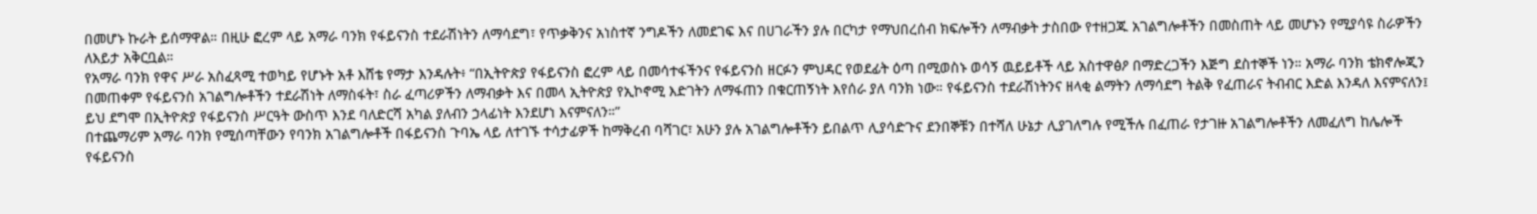በመሆኑ ኩራት ይሰማዋል። በዚሁ ፎረም ላይ አማራ ባንክ የፋይናንስ ተደራሽነትን ለማሳደግ፣ የጥቃቅንና አነስተኛ ንግዶችን ለመደገፍ እና በሀገራችን ያሉ በርካታ የማህበረሰብ ክፍሎችን ለማብቃት ታስበው የተዘጋጁ አገልግሎቶችን በመስጠት ላይ መሆኑን የሚያሳዩ ስራዎችን ለእይታ አቅርቧል።
የአማራ ባንክ የዋና ሥራ አስፈጻሚ ተወካይ የሆኑት አቶ እሸቴ የማታ እንዳሉት፥ “በኢትዮጵያ የፋይናንስ ፎረም ላይ በመሳተፋችንና የፋይናንስ ዘርፉን ምህዳር የወደፊት ዕጣ በሚወስኑ ወሳኝ ዉይይቶች ላይ አስተዋፅዖ በማድረጋችን እጅግ ደስተኞች ነን። አማራ ባንክ ቴክኖሎጂን በመጠቀም የፋይናንስ አገልግሎቶችን ተደራሽነት ለማስፋት፣ ስራ ፈጣሪዎችን ለማብቃት እና በመላ ኢትዮጵያ የኢኮኖሚ እድገትን ለማፋጠን በቁርጠኝነት እየሰራ ያለ ባንክ ነው። የፋይናንስ ተደራሽነትንና ዘላቂ ልማትን ለማሳደግ ትልቅ የፈጠራና ትብብር እድል እንዳለ እናምናለን፤ ይህ ደግሞ በኢትዮጵያ የፋይናንስ ሥርዓት ውስጥ እንደ ባለድርሻ አካል ያለብን ኃላፊነት እንደሆነ እናምናለን።”
በተጨማሪም አማራ ባንክ የሚሰጣቸውን የባንክ አገልግሎቶች በፋይናንስ ጉባኤ ላይ ለተገኙ ተሳታፊዎች ከማቅረብ ባሻገር፣ አሁን ያሉ አገልግሎቶችን ይበልጥ ሊያሳድጉና ደንበኞቹን በተሻለ ሁኔታ ሊያገለግሉ የሚችሉ በፈጠራ የታገዙ አገልግሎቶችን ለመፈለግ ከሌሎች የፋይናንስ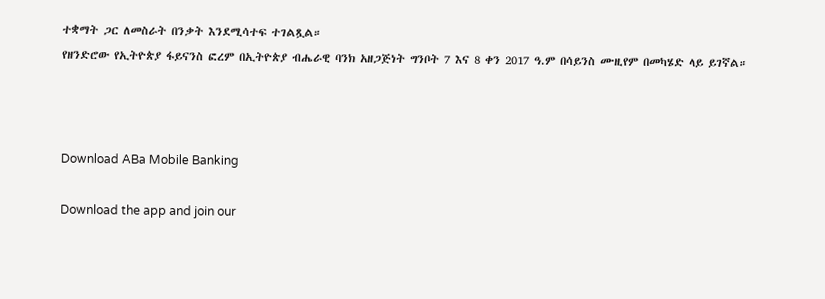ተቋማት ጋር ለመስራት በንቃት እንደሚሳተፍ ተገልጿል።
የዘንድሮው የኢትዮጵያ ፋይናንስ ፎረም በኢትዮጵያ ብሔራዊ ባንክ አዘጋጅነት ግንቦት 7 እና 8 ቀን 2017 ዓ.ም በሳይንስ ሙዚየም በመካሄድ ላይ ይገኛል።



Download ABa Mobile Banking

Download the app and join our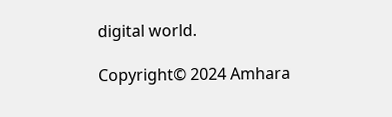digital world.

Copyright© 2024 Amhara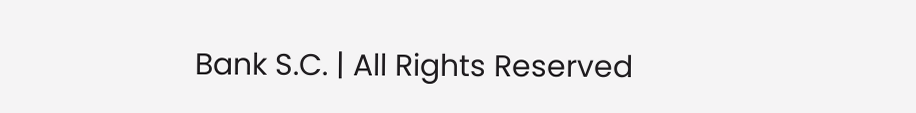Bank S.C. | All Rights Reserved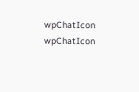wpChatIcon
wpChatIcon